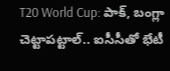T20 World Cup: పాక్, బంగ్లా చెట్టాపట్టాల్.. ఐసీసీతో భేటీ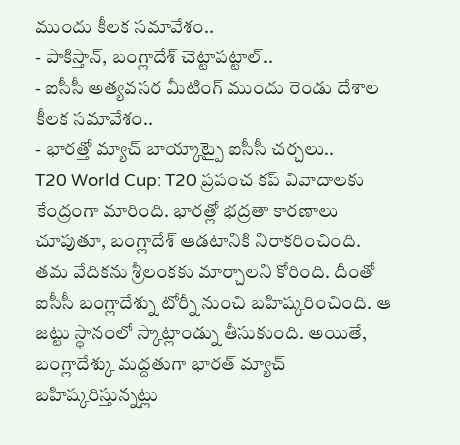ముందు కీలక సమావేశం..
- పాకిస్తాన్, బంగ్లాదేశ్ చెట్టాపట్టాల్..
- ఐసీసీ అత్యవసర మీటింగ్ ముందు రెండు దేశాల కీలక సమావేశం..
- భారత్తో మ్యాచ్ బాయ్కాట్పై ఐసీసీ చర్చలు..
T20 World Cup: T20 ప్రపంచ కప్ వివాదాలకు కేంద్రంగా మారింది. భారత్లో భద్రతా కారణాలు చూపుతూ, బంగ్లాదేశ్ ఆడటానికి నిరాకరించింది. తమ వేదికను శ్రీలంకకు మార్చాలని కోరింది. దీంతో ఐసీసీ బంగ్లాదేశ్ను టోర్నీ నుంచి బహిష్కరించింది. ఆ జట్టు స్థానంలో స్కాట్లాండ్ను తీసుకుంది. అయితే, బంగ్లాదేశ్కు మద్దతుగా భారత్ మ్యాచ్ బహిష్కరిస్తున్నట్లు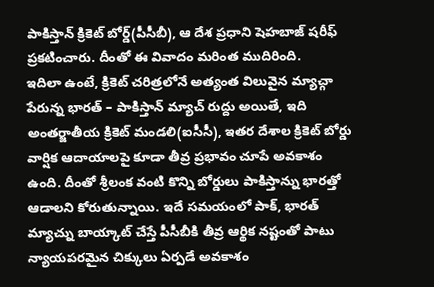పాకిస్తాన్ క్రికెట్ బోర్డ్(పీసీబీ), ఆ దేశ ప్రధాని షెహబాజ్ షరీఫ్ ప్రకటించారు. దీంతో ఈ వివాదం మరింత ముదిరింది.
ఇదిలా ఉంటే, క్రికెట్ చరిత్రలోనే అత్యంత విలువైన మ్యాచ్గా పేరున్న భారత్ – పాకిస్తాన్ మ్యాచ్ రుద్దు అయితే, ఇది అంతర్జాతీయ క్రికెట్ మండలి(ఐసీసీ), ఇతర దేశాల క్రికెట్ బోర్డు వార్షిక ఆదాయాలపై కూడా తీవ్ర ప్రభావం చూపే అవకాశం ఉంది. దీంతో శ్రీలంక వంటి కొన్ని బోర్డులు పాకిస్తాన్ను భారత్తో ఆడాలని కోరుతున్నాయి. ఇదే సమయంలో పాక్, భారత్ మ్యాచ్ను బాయ్కాట్ చేస్తే పీసీబీకి తీవ్ర ఆర్థిక నష్టంతో పాటు న్యాయపరమైన చిక్కులు ఏర్పడే అవకాశం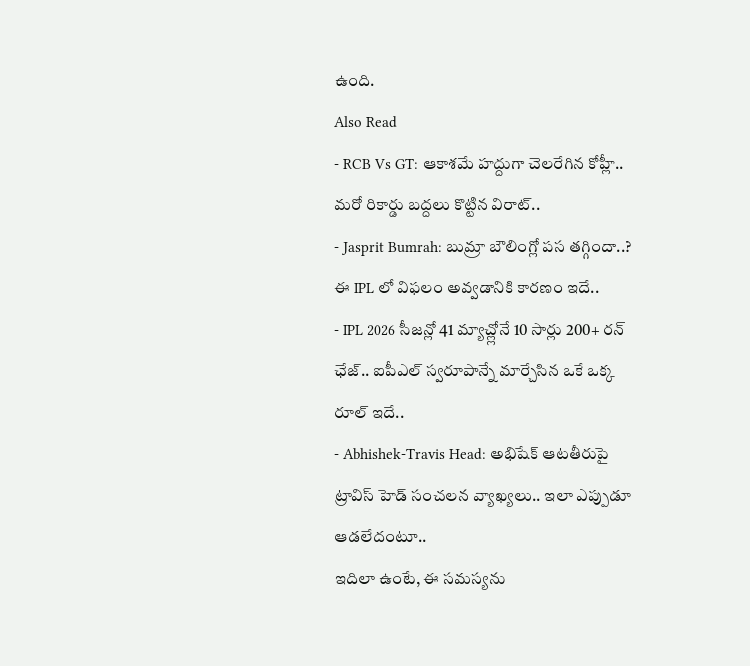ఉంది.
Also Read
- RCB Vs GT: ఆకాశమే హద్దుగా చెలరేగిన కోహ్లీ.. మరో రికార్డు బద్దలు కొట్టిన విరాట్..
- Jasprit Bumrah: బుమ్రా బౌలింగ్లో పస తగ్గిందా..? ఈ IPL లో విఫలం అవ్వడానికి కారణం ఇదే..
- IPL 2026 సీజన్లో 41 మ్యాచ్ల్లోనే 10 సార్లు 200+ రన్ ఛేజ్.. ఐపీఎల్ స్వరూపాన్నే మార్చేసిన ఒకే ఒక్క రూల్ ఇదే..
- Abhishek-Travis Head: అభిషేక్ ఆటతీరుపై ట్రావిస్ హెడ్ సంచలన వ్యాఖ్యలు.. ఇలా ఎప్పుడూ ఆడలేదంటూ..
ఇదిలా ఉంటే, ఈ సమస్యను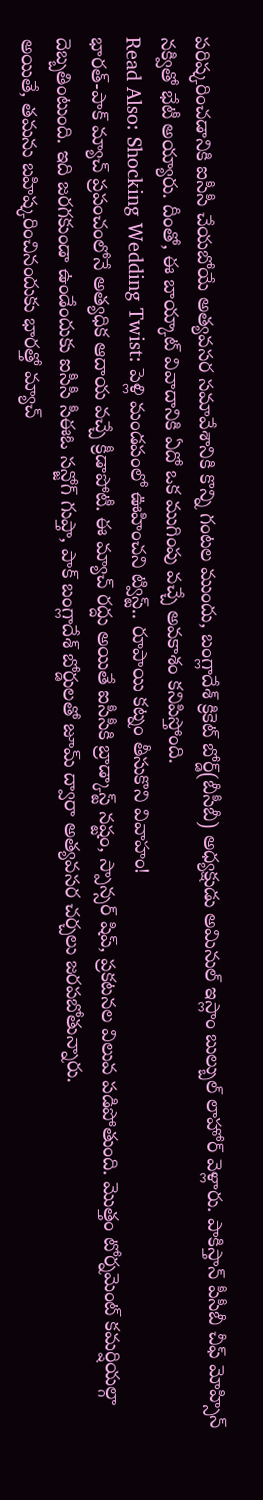పరిష్కరించడానికి ఐసీసీ చేయబోయే అత్యవసర సమావేశానికి కొన్ని గంటల ముందు, బంగ్లాదేశ్ క్రికెట్ బోర్డ్(బీసీబీ) అధ్యక్షుడు అమినుల్ ఇస్లాం బుల్బుల్ లాహోర్ వెళ్లారు. పాకిస్తాన్ పీసీబీ చీఫ్ మోహ్సిన్ నక్వితో భేటీ అయ్యారు. దీంతో, ఈ బాయ్కాట్ వివాదానికి ఏదో ఒక ముగింపు వచ్చే అవకాశం కనిపిస్తోంది.
Read Also: Shocking Wedding Twist: పెళ్లి మండపంలో ఊహించని ట్విస్ట్.. రూపాయి కట్నం తీసుకొని వివాహం!
భారత్-పాక్ మ్యాచ్ ప్రపంచంలోనే అత్యధిక ఆదాయ వచ్చే క్రీడాపోటీ. ఈ మ్యాచ్ రద్దు అయితే ఐసీసీకి బ్రాడ్కాస్ట్ నష్టం, స్పాన్సర్ షిప్, ప్రకటనల విలువ పడిపోతుంది. మొత్తం టోర్నమెంట్ కమర్షియల్గా దెబ్బతింటుంది. ఇది జరగకుండా ఉండేందుకు ఐసీసీ సీఈఓ సన్జోగ్ గుప్తా, పాక్ బంగ్లాదేశ్ బోర్డులతో జూమ్ ద్వారా అత్యవసర చర్చలు జరపబోతున్నారు.
అయితే, తమను బహిష్కరించినందుకు భారత్తో మ్యాచ్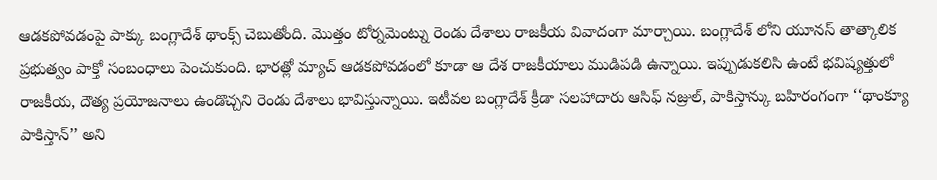ఆడకపోవడంపై పాక్కు బంగ్లాదేశ్ థాంక్స్ చెబుతోంది. మొత్తం టోర్నమెంట్ను రెండు దేశాలు రాజకీయ వివాదంగా మార్చాయి. బంగ్లాదేశ్ లోని యూనస్ తాత్కాలిక ప్రభుత్వం పాక్తో సంబంధాలు పెంచుకుంది. భారత్లో మ్యాచ్ ఆడకపోవడంలో కూడా ఆ దేశ రాజకీయాలు ముడిపడి ఉన్నాయి. ఇప్పుడుకలిసి ఉంటే భవిష్యత్తులో రాజకీయ, దౌత్య ప్రయోజనాలు ఉండొచ్చని రెండు దేశాలు భావిస్తున్నాయి. ఇటీవల బంగ్లాదేశ్ క్రీడా సలహాదారు ఆసిఫ్ నజ్రుల్, పాకిస్తాన్కు బహిరంగంగా ‘‘థాంక్యూ పాకిస్తాన్’’ అని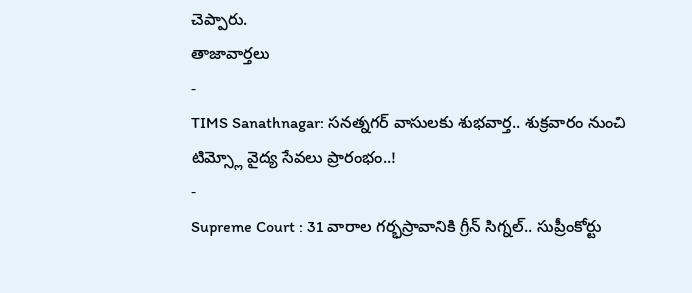చెప్పారు.
తాజావార్తలు
-
TIMS Sanathnagar: సనత్నగర్ వాసులకు శుభవార్త.. శుక్రవారం నుంచి టిమ్స్లో వైద్య సేవలు ప్రారంభం..!
-
Supreme Court : 31 వారాల గర్భస్రావానికి గ్రీన్ సిగ్నల్.. సుప్రీంకోర్టు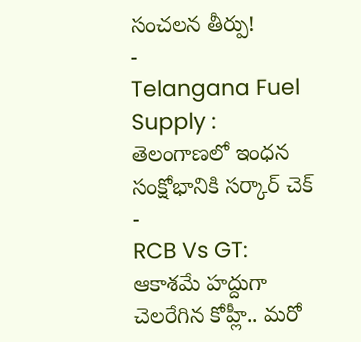సంచలన తీర్పు!
-
Telangana Fuel Supply : తెలంగాణలో ఇంధన సంక్షోభానికి సర్కార్ చెక్
-
RCB Vs GT: ఆకాశమే హద్దుగా చెలరేగిన కోహ్లీ.. మరో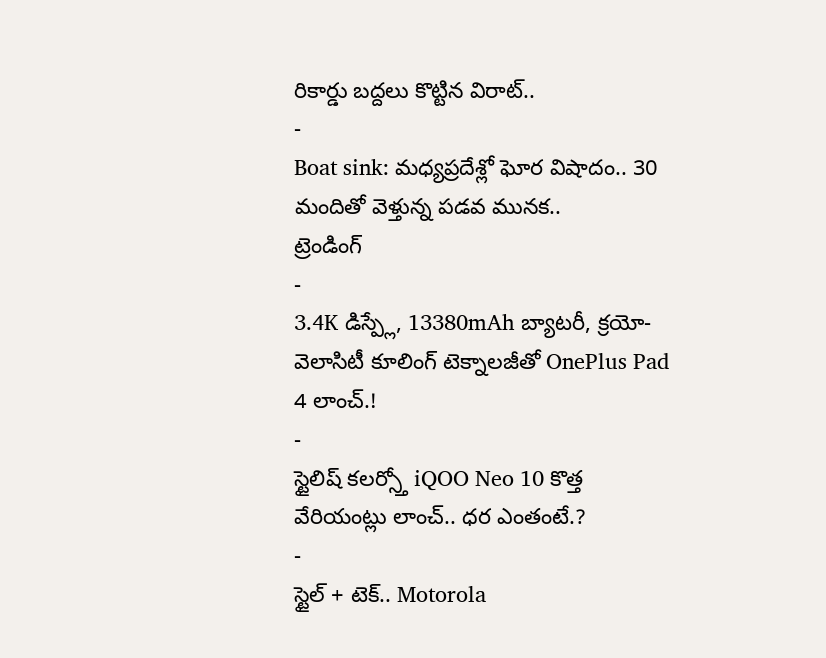రికార్డు బద్దలు కొట్టిన విరాట్..
-
Boat sink: మధ్యప్రదేశ్లో ఘోర విషాదం.. 30 మందితో వెళ్తున్న పడవ మునక..
ట్రెండింగ్
-
3.4K డిస్ప్లే, 13380mAh బ్యాటరీ, క్రయో-వెలాసిటీ కూలింగ్ టెక్నాలజీతో OnePlus Pad 4 లాంచ్.!
-
స్టైలిష్ కలర్స్తో iQOO Neo 10 కొత్త వేరియంట్లు లాంచ్.. ధర ఎంతంటే.?
-
స్టైల్ + టెక్.. Motorola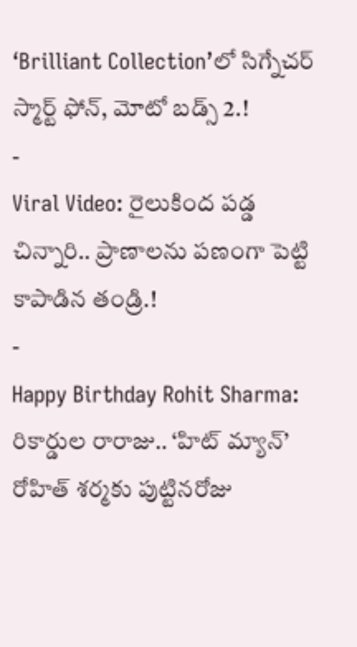‘Brilliant Collection’లో సిగ్నేచర్ స్మార్ట్ ఫోన్, మోటో బడ్స్ 2.!
-
Viral Video: రైలుకింద పడ్డ చిన్నారి.. ప్రాణాలను పణంగా పెట్టి కాపాడిన తండ్రి.!
-
Happy Birthday Rohit Sharma: రికార్డుల రారాజు.. ‘హిట్ మ్యాన్’ రోహిత్ శర్మకు పుట్టినరోజు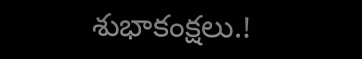శుభాకంక్షలు.!